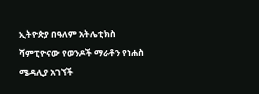ኢትዮጵያ በዓለም አትሌቲክስ ሻምፒዮናው የወንዶች ማራቶን የነሐስ ሜዳሊያ አገኘች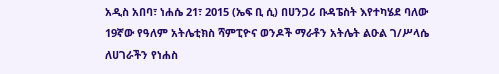አዲስ አበባ፣ ነሐሴ 21፣ 2015 (ኤፍ ቢ ሲ) በሀንጋሪ ቡዳፔስት እየተካሄደ ባለው 19ኛው የዓለም አትሌቲክስ ሻምፒዮና ወንዶች ማራቶን አትሌት ልዑል ገ/ሥላሴ ለሀገራችን የነሐስ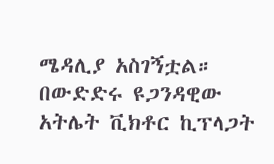ሜዳሊያ አስገኝቷል።
በውድድሩ ዩጋንዳዊው አትሌት ቪክቶር ኪፕላጋት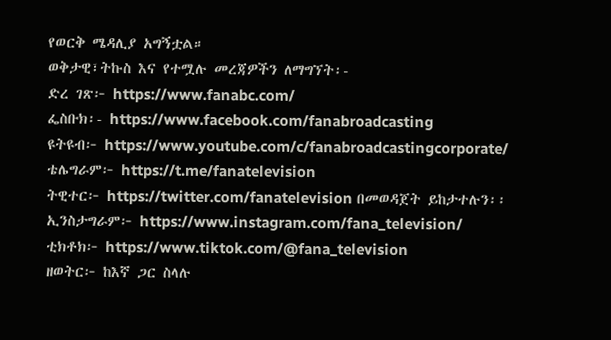የወርቅ ሜዳሊያ አግኝቷል።
ወቅታዊ፣ትኩስ እና የተሟሉ መረጃዎችን ለማግኘት፡-
ድረ ገጽ፦ https://www.fanabc.com/
ፌስቡክ፡- https://www.facebook.com/fanabroadcasting
ዩትዩብ፦ https://www.youtube.com/c/fanabroadcastingcorporate/
ቴሌግራም፦ https://t.me/fanatelevision
ትዊተር፦ https://twitter.com/fanatelevision በመወዳጀት ይከታተሉን፡፡
ኢንስታግራም፦ https://www.instagram.com/fana_television/
ቲክቶክ፦ https://www.tiktok.com/@fana_television
ዘወትር፦ ከእኛ ጋር ስላሉ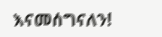እናመሰግናለን!